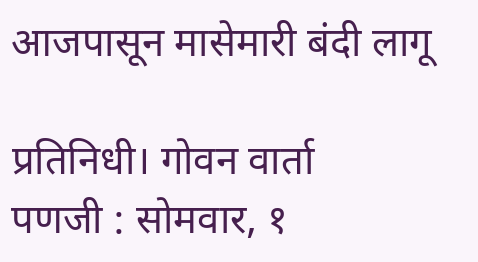आजपासून मासेमारी बंदी लागू

प्रतिनिधी। गोवन वार्ता
पणजी : सोमवार, १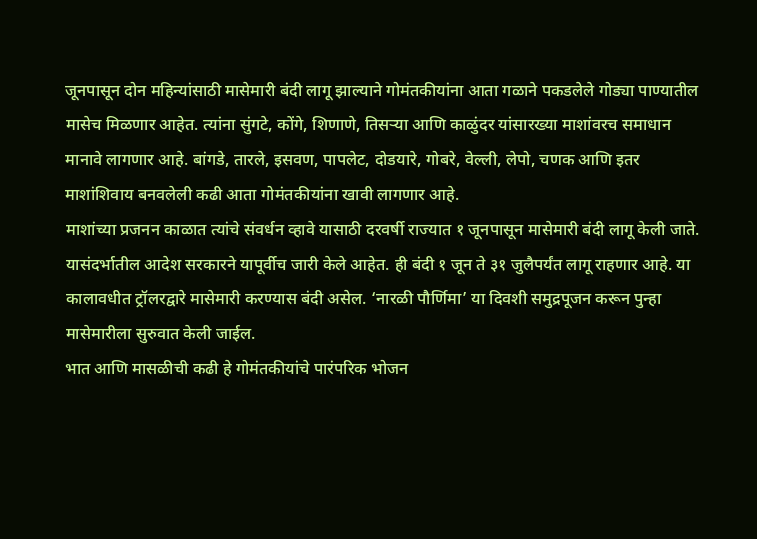जूनपासून दोन महिन्यांसाठी मासेमारी बंदी लागू झाल्याने गोमंतकीयांना आता गळाने पकडलेले गोड्या पाण्यातील मासेच मिळणार आहेत. त्यांना सुंगटे, कोंगे, शिणाणे, तिसऱ्या आणि काळुंदर यांसारख्या माशांवरच समाधान मानावे लागणार आहे. बांगडे, तारले, इसवण, पापलेट, दोडयारे, गोबरे, वेल्ली, लेपो, चणक आणि इतर माशांशिवाय बनवलेली कढी आता गोमंतकीयांना खावी लागणार आहे.
माशांच्या प्रजनन काळात त्यांचे संवर्धन व्हावे यासाठी दरवर्षी राज्यात १ जूनपासून मासेमारी बंदी लागू केली जाते. यासंदर्भातील आदेश सरकारने यापूर्वीच जारी केले आहेत. ही बंदी १ जून ते ३१ जुलैपर्यंत लागू राहणार आहे. या कालावधीत ट्रॉलरद्वारे मासेमारी करण्यास बंदी असेल. ‘नारळी पौर्णिमा’ या दिवशी समुद्रपूजन करून पुन्हा मासेमारीला सुरुवात केली जाईल.
भात आणि मासळीची कढी हे गोमंतकीयांचे पारंपरिक भोजन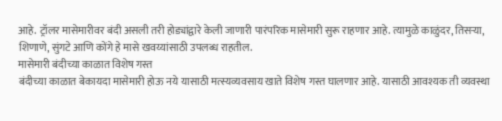आहे. ट्रॉलर मासेमारीवर बंदी असली तरी होड्यांद्वारे केली जाणारी पारंपरिक मासेमारी सुरू राहणार आहे. त्यामुळे काळुंदर, तिसऱ्या, शिणाणे, सुंगटे आणि कोंगे हे मासे खवय्यांसाठी उपलब्ध राहतील.
मासेमारी बंदीच्या काळात विशेष गस्त
बंदीच्या काळात बेकायदा मासेमारी होऊ नये यासाठी मत्स्यव्यवसाय खाते विशेष गस्त घालणार आहे. यासाठी आवश्यक ती व्यवस्था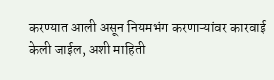करण्यात आली असून नियमभंग करणाऱ्यांवर कारवाई केली जाईल, अशी माहिती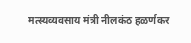मत्स्यव्यवसाय मंत्री नीलकंठ हळर्णकर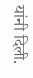यांनी दिली.